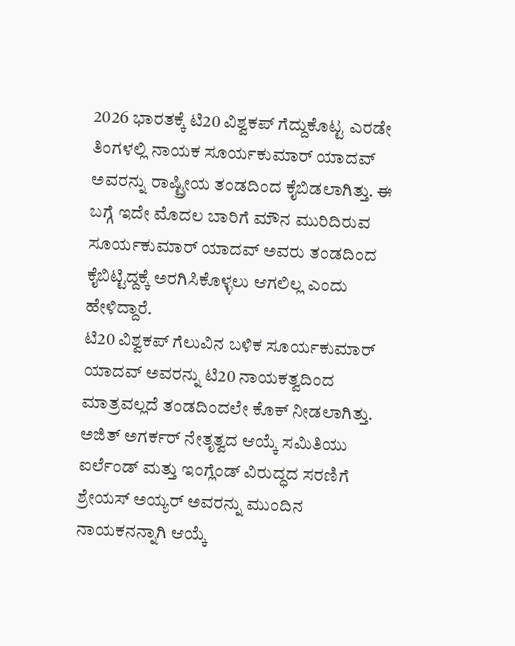2026 ಭಾರತಕ್ಕೆ ಟಿ20 ವಿಶ್ವಕಪ್ ಗೆದ್ದುಕೊಟ್ಟ ಎರಡೇ ತಿಂಗಳಲ್ಲಿ ನಾಯಕ ಸೂರ್ಯಕುಮಾರ್ ಯಾದವ್ ಅವರನ್ನು ರಾಷ್ಟ್ರೀಯ ತಂಡದಿಂದ ಕೈಬಿಡಲಾಗಿತ್ತು. ಈ ಬಗ್ಗೆ ಇದೇ ಮೊದಲ ಬಾರಿಗೆ ಮೌನ ಮುರಿದಿರುವ ಸೂರ್ಯಕುಮಾರ್ ಯಾದವ್ ಅವರು ತಂಡದಿಂದ ಕೈಬಿಟ್ಟಿದ್ದಕ್ಕೆ ಅರಗಿಸಿಕೊಳ್ಳಲು ಆಗಲಿಲ್ಲ ಎಂದು ಹೇಳಿದ್ದಾರೆ.
ಟಿ20 ವಿಶ್ವಕಪ್ ಗೆಲುವಿನ ಬಳಿಕ ಸೂರ್ಯಕುಮಾರ್ ಯಾದವ್ ಅವರನ್ನು ಟಿ20 ನಾಯಕತ್ವದಿಂದ ಮಾತ್ರವಲ್ಲದೆ ತಂಡದಿಂದಲೇ ಕೊಕ್ ನೀಡಲಾಗಿತ್ತು. ಅಜಿತ್ ಅಗರ್ಕರ್ ನೇತೃತ್ವದ ಆಯ್ಕೆ ಸಮಿತಿಯು ಐರ್ಲೆಂಡ್ ಮತ್ತು ಇಂಗ್ಲೆಂಡ್ ವಿರುದ್ಧದ ಸರಣಿಗೆ ಶ್ರೇಯಸ್ ಅಯ್ಯರ್ ಅವರನ್ನು ಮುಂದಿನ ನಾಯಕನನ್ನಾಗಿ ಆಯ್ಕೆ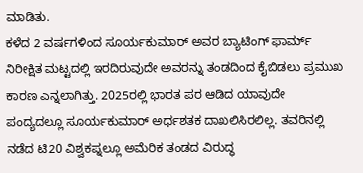ಮಾಡಿತು.
ಕಳೆದ 2 ವರ್ಷಗಳಿಂದ ಸೂರ್ಯಕುಮಾರ್ ಅವರ ಬ್ಯಾಟಿಂಗ್ ಫಾರ್ಮ್ ನಿರೀಕ್ಷಿತ ಮಟ್ಟದಲ್ಲಿ ಇರದಿರುವುದೇ ಅವರನ್ನು ತಂಡದಿಂದ ಕೈಬಿಡಲು ಪ್ರಮುಖ ಕಾರಣ ಎನ್ನಲಾಗಿತ್ತು. 2025ರಲ್ಲಿ ಭಾರತ ಪರ ಆಡಿದ ಯಾವುದೇ ಪಂದ್ಯದಲ್ಲೂ ಸೂರ್ಯಕುಮಾರ್ ಅರ್ಧಶತಕ ದಾಖಲಿಸಿರಲಿಲ್ಲ. ತವರಿನಲ್ಲಿ ನಡೆದ ಟಿ20 ವಿಶ್ವಕಪ್ನಲ್ಲೂ ಅಮೆರಿಕ ತಂಡದ ವಿರುದ್ಧ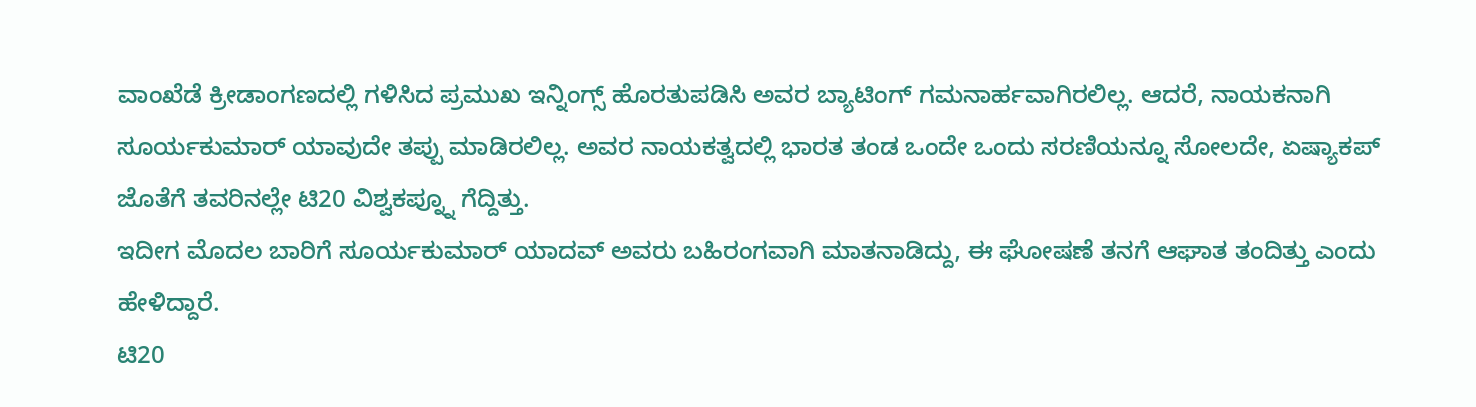ವಾಂಖೆಡೆ ಕ್ರೀಡಾಂಗಣದಲ್ಲಿ ಗಳಿಸಿದ ಪ್ರಮುಖ ಇನ್ನಿಂಗ್ಸ್ ಹೊರತುಪಡಿಸಿ ಅವರ ಬ್ಯಾಟಿಂಗ್ ಗಮನಾರ್ಹವಾಗಿರಲಿಲ್ಲ. ಆದರೆ, ನಾಯಕನಾಗಿ ಸೂರ್ಯಕುಮಾರ್ ಯಾವುದೇ ತಪ್ಪು ಮಾಡಿರಲಿಲ್ಲ. ಅವರ ನಾಯಕತ್ವದಲ್ಲಿ ಭಾರತ ತಂಡ ಒಂದೇ ಒಂದು ಸರಣಿಯನ್ನೂ ಸೋಲದೇ, ಏಷ್ಯಾಕಪ್ ಜೊತೆಗೆ ತವರಿನಲ್ಲೇ ಟಿ20 ವಿಶ್ವಕಪ್ನ್ನೂ ಗೆದ್ದಿತ್ತು.
ಇದೀಗ ಮೊದಲ ಬಾರಿಗೆ ಸೂರ್ಯಕುಮಾರ್ ಯಾದವ್ ಅವರು ಬಹಿರಂಗವಾಗಿ ಮಾತನಾಡಿದ್ದು, ಈ ಘೋಷಣೆ ತನಗೆ ಆಘಾತ ತಂದಿತ್ತು ಎಂದು ಹೇಳಿದ್ದಾರೆ.
ಟಿ20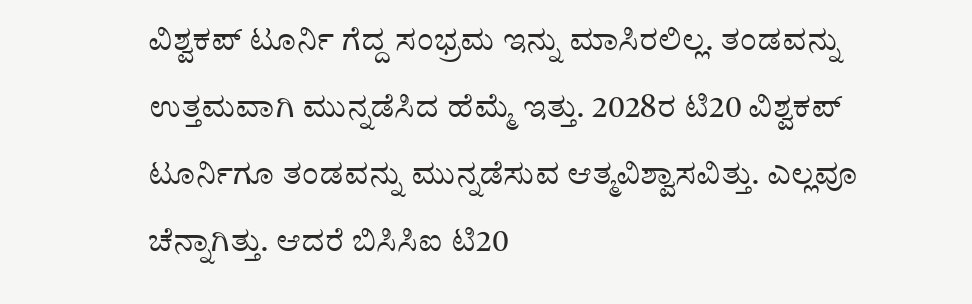ವಿಶ್ವಕಪ್ ಟೂರ್ನಿ ಗೆದ್ದ ಸಂಭ್ರಮ ಇನ್ನು ಮಾಸಿರಲಿಲ್ಲ. ತಂಡವನ್ನು ಉತ್ತಮವಾಗಿ ಮುನ್ನಡೆಸಿದ ಹೆಮ್ಮೆ ಇತ್ತು. 2028ರ ಟಿ20 ವಿಶ್ವಕಪ್ ಟೂರ್ನಿಗೂ ತಂಡವನ್ನು ಮುನ್ನಡೆಸುವ ಆತ್ಮವಿಶ್ವಾಸವಿತ್ತು. ಎಲ್ಲವೂ ಚೆನ್ನಾಗಿತ್ತು. ಆದರೆ ಬಿಸಿಸಿಐ ಟಿ20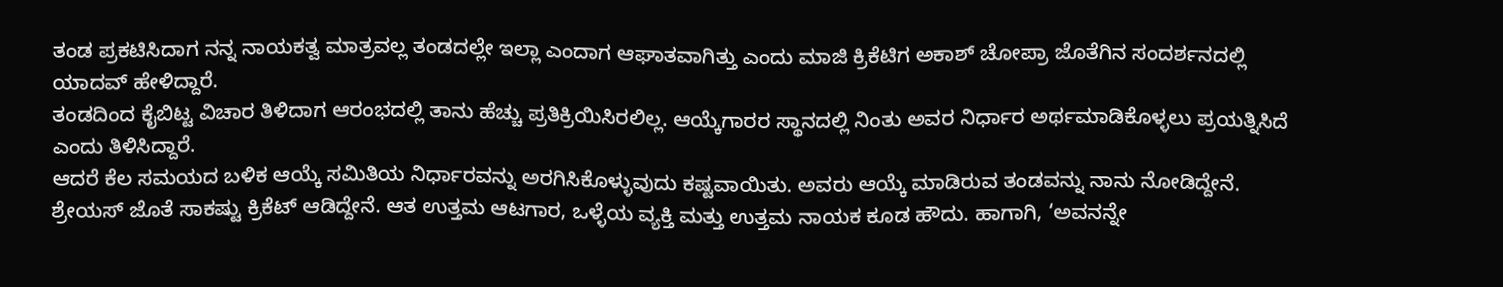ತಂಡ ಪ್ರಕಟಿಸಿದಾಗ ನನ್ನ ನಾಯಕತ್ವ ಮಾತ್ರವಲ್ಲ ತಂಡದಲ್ಲೇ ಇಲ್ಲಾ ಎಂದಾಗ ಆಘಾತವಾಗಿತ್ತು ಎಂದು ಮಾಜಿ ಕ್ರಿಕೆಟಿಗ ಅಕಾಶ್ ಚೋಪ್ರಾ ಜೊತೆಗಿನ ಸಂದರ್ಶನದಲ್ಲಿ ಯಾದವ್ ಹೇಳಿದ್ದಾರೆ.
ತಂಡದಿಂದ ಕೈಬಿಟ್ಟ ವಿಚಾರ ತಿಳಿದಾಗ ಆರಂಭದಲ್ಲಿ ತಾನು ಹೆಚ್ಚು ಪ್ರತಿಕ್ರಿಯಿಸಿರಲಿಲ್ಲ. ಆಯ್ಕೆಗಾರರ ಸ್ಥಾನದಲ್ಲಿ ನಿಂತು ಅವರ ನಿರ್ಧಾರ ಅರ್ಥಮಾಡಿಕೊಳ್ಳಲು ಪ್ರಯತ್ನಿಸಿದೆ ಎಂದು ತಿಳಿಸಿದ್ದಾರೆ.
ಆದರೆ ಕೆಲ ಸಮಯದ ಬಳಿಕ ಆಯ್ಕೆ ಸಮಿತಿಯ ನಿರ್ಧಾರವನ್ನು ಅರಗಿಸಿಕೊಳ್ಳುವುದು ಕಷ್ಟವಾಯಿತು. ಅವರು ಆಯ್ಕೆ ಮಾಡಿರುವ ತಂಡವನ್ನು ನಾನು ನೋಡಿದ್ದೇನೆ. ಶ್ರೇಯಸ್ ಜೊತೆ ಸಾಕಷ್ಟು ಕ್ರಿಕೆಟ್ ಆಡಿದ್ದೇನೆ. ಆತ ಉತ್ತಮ ಆಟಗಾರ, ಒಳ್ಳೆಯ ವ್ಯಕ್ತಿ ಮತ್ತು ಉತ್ತಮ ನಾಯಕ ಕೂಡ ಹೌದು. ಹಾಗಾಗಿ, ‘ಅವನನ್ನೇ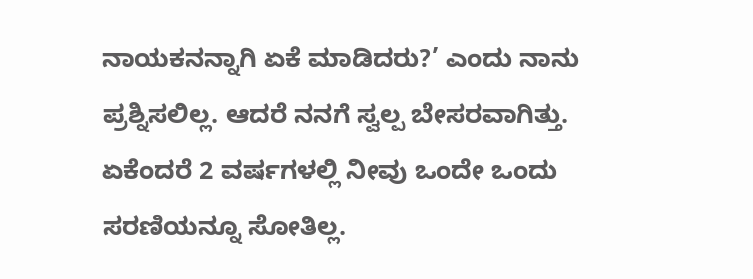ನಾಯಕನನ್ನಾಗಿ ಏಕೆ ಮಾಡಿದರು?’ ಎಂದು ನಾನು ಪ್ರಶ್ನಿಸಲಿಲ್ಲ. ಆದರೆ ನನಗೆ ಸ್ವಲ್ಪ ಬೇಸರವಾಗಿತ್ತು. ಏಕೆಂದರೆ 2 ವರ್ಷಗಳಲ್ಲಿ ನೀವು ಒಂದೇ ಒಂದು ಸರಣಿಯನ್ನೂ ಸೋತಿಲ್ಲ.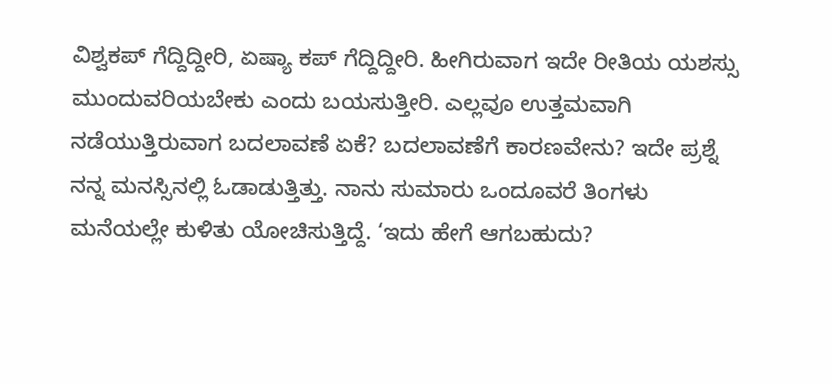ವಿಶ್ವಕಪ್ ಗೆದ್ದಿದ್ದೀರಿ, ಏಷ್ಯಾ ಕಪ್ ಗೆದ್ದಿದ್ದೀರಿ. ಹೀಗಿರುವಾಗ ಇದೇ ರೀತಿಯ ಯಶಸ್ಸು ಮುಂದುವರಿಯಬೇಕು ಎಂದು ಬಯಸುತ್ತೀರಿ. ಎಲ್ಲವೂ ಉತ್ತಮವಾಗಿ ನಡೆಯುತ್ತಿರುವಾಗ ಬದಲಾವಣೆ ಏಕೆ? ಬದಲಾವಣೆಗೆ ಕಾರಣವೇನು? ಇದೇ ಪ್ರಶ್ನೆ ನನ್ನ ಮನಸ್ಸಿನಲ್ಲಿ ಓಡಾಡುತ್ತಿತ್ತು. ನಾನು ಸುಮಾರು ಒಂದೂವರೆ ತಿಂಗಳು ಮನೆಯಲ್ಲೇ ಕುಳಿತು ಯೋಚಿಸುತ್ತಿದ್ದೆ. ‘ಇದು ಹೇಗೆ ಆಗಬಹುದು?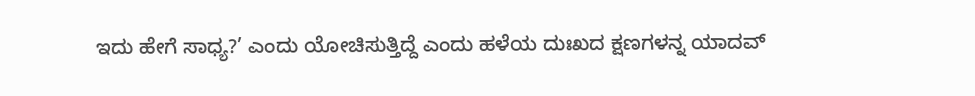ಇದು ಹೇಗೆ ಸಾಧ್ಯ?’ ಎಂದು ಯೋಚಿಸುತ್ತಿದ್ದೆ ಎಂದು ಹಳೆಯ ದುಃಖದ ಕ್ಷಣಗಳನ್ನ ಯಾದವ್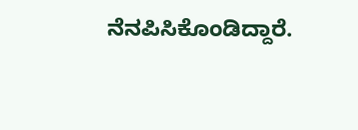ನೆನಪಿಸಿಕೊಂಡಿದ್ದಾರೆ.